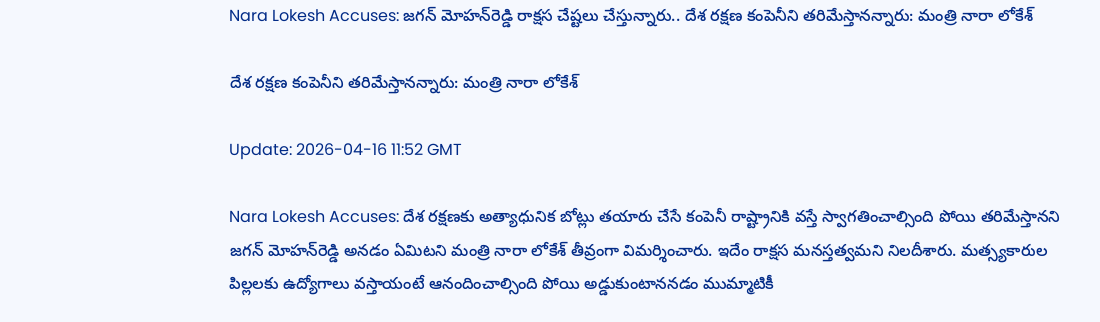Nara Lokesh Accuses: జగన్‌ మోహన్‌రెడ్డి రాక్షస చేష్టలు చేస్తున్నారు.. దేశ రక్షణ కంపెనీని తరిమేస్తానన్నారు: మంత్రి నారా లోకేశ్

దేశ రక్షణ కంపెనీని తరిమేస్తానన్నారు: మంత్రి నారా లోకేశ్

Update: 2026-04-16 11:52 GMT

Nara Lokesh Accuses: దేశ రక్షణకు అత్యాధునిక బోట్లు తయారు చేసే కంపెనీ రాష్ట్రానికి వస్తే స్వాగతించాల్సింది పోయి తరిమేస్తానని జగన్‌ మోహన్‌రెడ్డి అనడం ఏమిటని మంత్రి నారా లోకేశ్ తీవ్రంగా విమర్శించారు. ఇదేం రాక్షస మనస్తత్వమని నిలదీశారు. మత్స్యకారుల పిల్లలకు ఉద్యోగాలు వస్తాయంటే ఆనందించాల్సింది పోయి అడ్డుకుంటాననడం ముమ్మాటికీ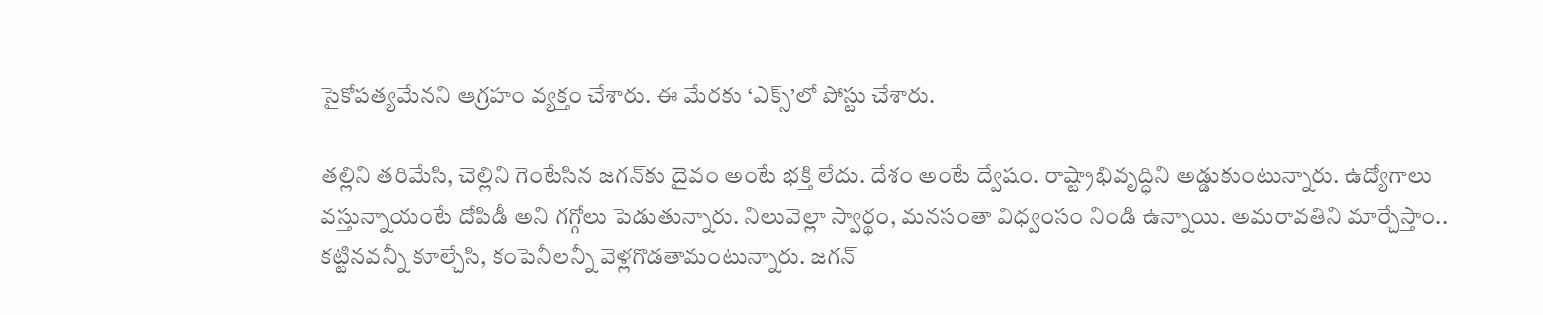సైకోపత్యమేనని ఆగ్రహం వ్యక్తం చేశారు. ఈ మేరకు ‘ఎక్స్‌’లో పోస్టు చేశారు.

తల్లిని తరిమేసి, చెల్లిని గెంటేసిన జగన్‌కు దైవం అంటే భక్తి లేదు. దేశం అంటే ద్వేషం. రాష్ట్రాభివృద్ధిని అడ్డుకుంటున్నారు. ఉద్యోగాలు వస్తున్నాయంటే దోపిడీ అని గగ్గోలు పెడుతున్నారు. నిలువెల్లా స్వార్థం, మనసంతా విధ్వంసం నిండి ఉన్నాయి. అమరావతిని మార్చేస్తాం.. కట్టినవన్నీ కూల్చేసి, కంపెనీలన్నీ వెళ్లగొడతామంటున్నారు. జగన్‌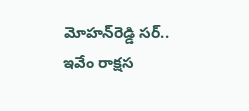మోహన్‌రెడ్డి సర్‌.. ఇవేం రాక్షస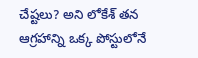చేష్టలు? అని లోకేశ్ తన ఆగ్రహాన్ని ఒక్క పోస్టులోనే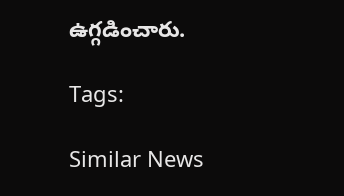ఉగ్గడించారు.

Tags:

Similar News